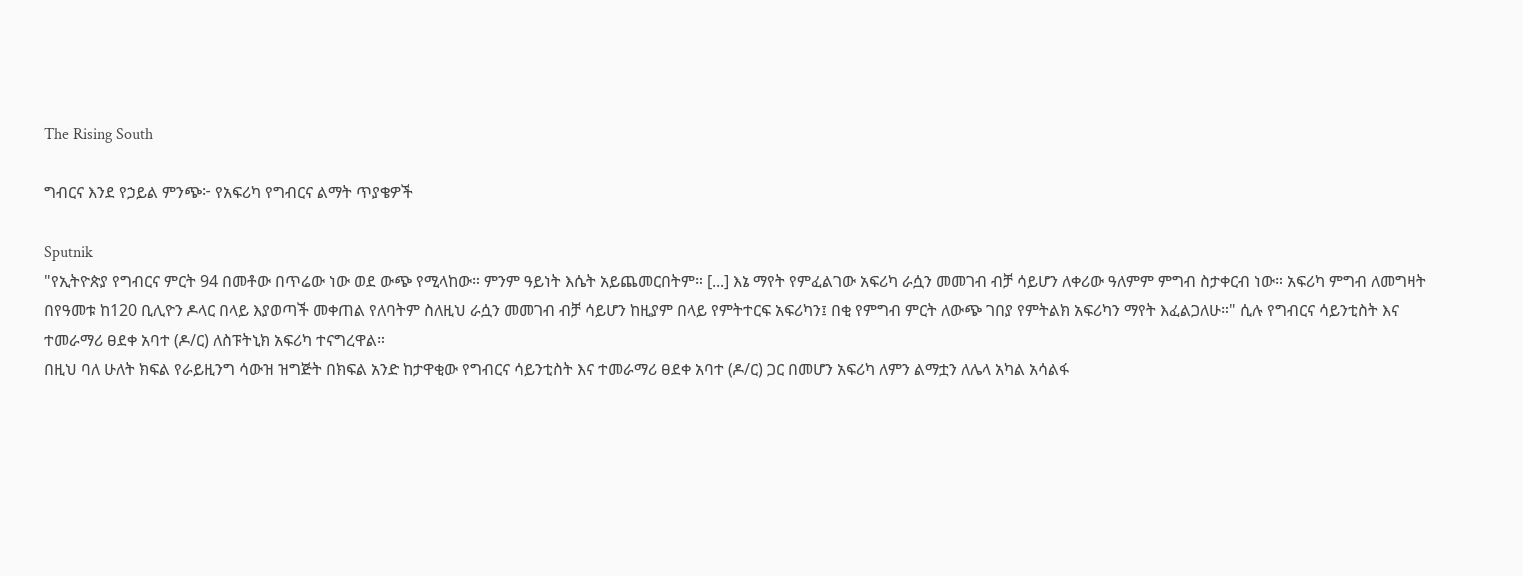The Rising South

ግብርና እንደ የኃይል ምንጭ፦ የአፍሪካ የግብርና ልማት ጥያቄዎች

Sputnik
"የኢትዮጵያ የግብርና ምርት 94 በመቶው በጥሬው ነው ወደ ውጭ የሚላከው። ምንም ዓይነት እሴት አይጨመርበትም። [...] እኔ ማየት የምፈልገው አፍሪካ ራሷን መመገብ ብቻ ሳይሆን ለቀሪው ዓለምም ምግብ ስታቀርብ ነው። አፍሪካ ምግብ ለመግዛት በየዓመቱ ከ120 ቢሊዮን ዶላር በላይ እያወጣች መቀጠል የለባትም ስለዚህ ራሷን መመገብ ብቻ ሳይሆን ከዚያም በላይ የምትተርፍ አፍሪካን፤ በቂ የምግብ ምርት ለውጭ ገበያ የምትልክ አፍሪካን ማየት እፈልጋለሁ።" ሲሉ የግብርና ሳይንቲስት እና ተመራማሪ ፀደቀ አባተ (ዶ/ር) ለስፑትኒክ አፍሪካ ተናግረዋል።
በዚህ ባለ ሁለት ክፍል የራይዚንግ ሳውዝ ዝግጅት በክፍል አንድ ከታዋቂው የግብርና ሳይንቲስት እና ተመራማሪ ፀደቀ አባተ (ዶ/ር) ጋር በመሆን አፍሪካ ለምን ልማቷን ለሌላ አካል አሳልፋ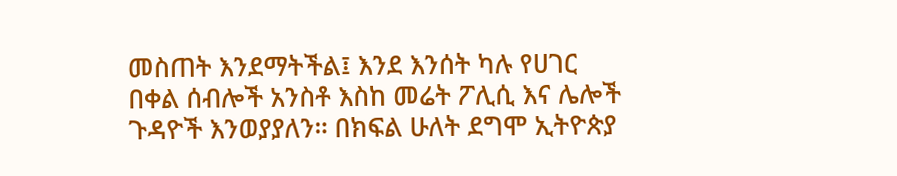መስጠት እንደማትችል፤ እንደ እንሰት ካሉ የሀገር በቀል ሰብሎች አንስቶ እስከ መሬት ፖሊሲ እና ሌሎች ጉዳዮች እንወያያለን። በክፍል ሁለት ደግሞ ኢትዮጵያ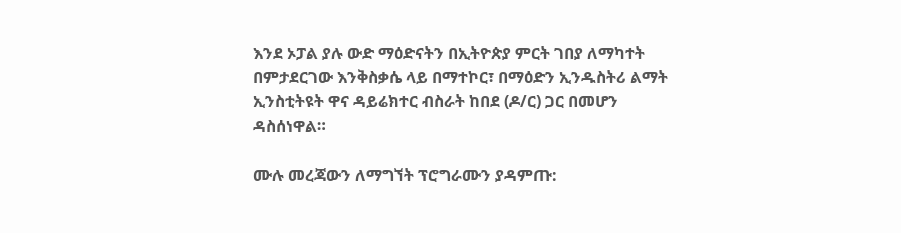እንደ ኦፓል ያሉ ውድ ማዕድናትን በኢትዮጵያ ምርት ገበያ ለማካተት በምታደርገው እንቅስቃሴ ላይ በማተኮር፣ በማዕድን ኢንዱስትሪ ልማት ኢንስቲትዩት ዋና ዳይሬክተር ብስራት ከበደ (ዶ/ር) ጋር በመሆን ዳስሰነዋል።

ሙሉ መረጃውን ለማግኘት ፕሮግራሙን ያዳምጡ: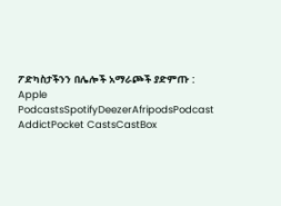ፖድካስታችንን በሌሎች አማራጮች ያድምጡ : Apple PodcastsSpotifyDeezerAfripodsPodcast AddictPocket CastsCastBox